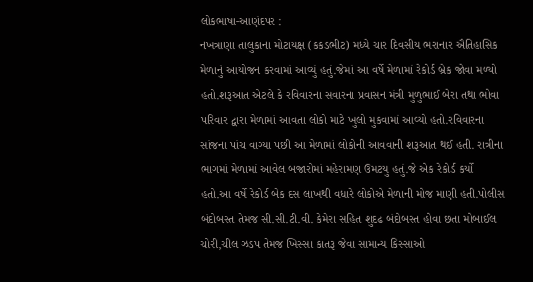લોકભાષા-આણંદપર :
નખત્રાણા તાલુકાના મોટાયક્ષ (કકડભીટ) મધ્યે ચાર દિવસીય ભરાનાર ઐતિહાસિક મેળાનું આયોજન કરવામાં આવ્યું હતું.જેમાં આ વર્ષે મેળામાં રેકોર્ડ બ્રેક જોવા મળ્યો હતો.શરૂઆત એટલે કે રવિવારના સવારના પ્રવાસન મંત્રી મુળુભાઈ બેરા તથા ભોવા પરિવાર દ્વારા મેળામાં આવતા લોકો માટે ખુલો મુકવામાં આવ્યો હતો.રવિવારના સાંજના પાંચ વાગ્યા પછી આ મેળામાં લોકોની આવવાની શરૂઆત થઈ હતી. રાત્રીના ભાગમાં મેળામાં આવેલ બજારોમાં મહેરામણ ઉમટયુ હતું.જે એક રેકોર્ડ કર્યો હતો.આ વર્ષે રેકોર્ડ બેક દસ લાખથી વધારે લોકોએ મેળાની મોજ માણી હતી.પોલીસ બંદોબસ્ત તેમજ સી.સી.ટી.વી. કેમેરા સહિત શુદઢ બંદોબસ્ત હોવા છતા મોબાઈલ ચોરી,ચીલ ઝડપ તેમજ ખિસ્સા કાતરૂ જેવા સામાન્ય કિસ્સાઓ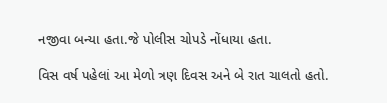નજીવા બન્યા હતા.જે પોલીસ ચોપડે નોંધાયા હતા.

વિસ વર્ષ પહેલાં આ મેળો ત્રણ દિવસ અને બે રાત ચાલતો હતો.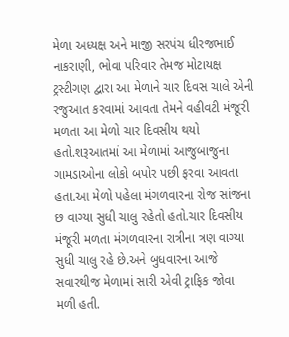મેળા અધ્યક્ષ અને માજી સરપંચ ધીરજભાઈ નાકરાણી, ભોવા પરિવાર તેમજ મોટાયક્ષ ટ્રસ્ટીગણ દ્વારા આ મેળાને ચાર દિવસ ચાલે એની રજુઆત કરવામાં આવતા તેમને વહીવટી મંજૂરી મળતા આ મેળો ચાર દિવસીય થયો હતો.શરૂઆતમાં આ મેળામાં આજુબાજુના ગામડાઓના લોકો બપોર પછી ફરવા આવતા હતા.આ મેળો પહેલા મંગળવારના રોજ સાંજના છ વાગ્યા સુધી ચાલુ રહેતો હતો.ચાર દિવસીય મંજૂરી મળતા મંગળવારના રાત્રીના ત્રણ વાગ્યા સુધી ચાલુ રહે છે.અને બુધવારના આજે સવારથીજ મેળામાં સારી એવી ટ્રાફિક જોવા મળી હતી.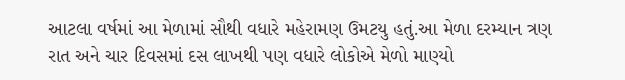આટલા વર્ષમાં આ મેળામાં સૌથી વધારે મહેરામણ ઉમટયુ હતું.આ મેળા દરમ્યાન ત્રણ રાત અને ચાર દિવસમાં દસ લાખથી પણ વધારે લોકોએ મેળો માણ્યો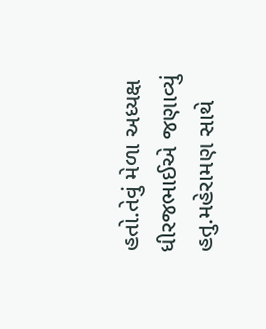હતો.તેવું મેળા અધ્યક્ષ ધીરજભાઈએ જણાવ્યું હતુ.મહેરામણ સાથે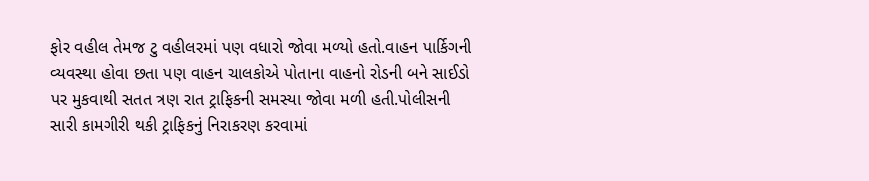ફોર વહીલ તેમજ ટુ વહીલરમાં પણ વધારો જોવા મળ્યો હતો.વાહન પાર્કિગની વ્યવસ્થા હોવા છતા પણ વાહન ચાલકોએ પોતાના વાહનો રોડની બને સાઈડો પર મુકવાથી સતત ત્રણ રાત ટ્રાફિકની સમસ્યા જોવા મળી હતી.પોલીસની સારી કામગીરી થકી ટ્રાફિકનું નિરાકરણ કરવામાં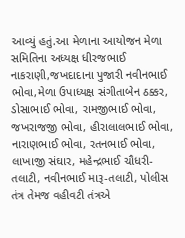આવ્યું હતું.આ મેળાના આયોજન મેળા સમિતિના અધ્યક્ષ ધીરજભાઈ નાકરાણી,જખદાદાના પુજારી નવીનભાઈ ભોવા,મેળા ઉપાધ્યક્ષ સંગીતાબેન ઠક્કર, ડોસાભાઈ ભોવા, રામજીભાઈ ભોવા, જખરાજજી ભોવા, હીરાલાલભાઈ ભોવા, નારાણભાઈ ભોવા, રતનભાઈ ભોવા, લાખાજી સંઘાર, મહેન્દ્રભાઈ ચૌધરી-તલાટી, નવીનભાઈ મારૂ-તલાટી, પોલીસ તંત્ર તેમજ વહીવટી તંત્રએ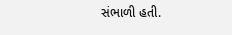સંભાળી હતી.